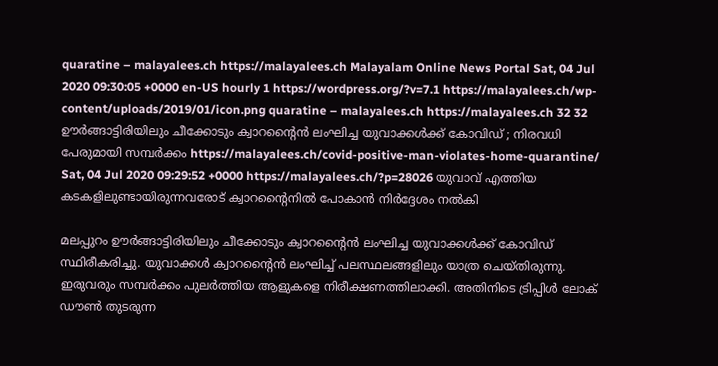quaratine – malayalees.ch https://malayalees.ch Malayalam Online News Portal Sat, 04 Jul 2020 09:30:05 +0000 en-US hourly 1 https://wordpress.org/?v=7.1 https://malayalees.ch/wp-content/uploads/2019/01/icon.png quaratine – malayalees.ch https://malayalees.ch 32 32 ഊർങ്ങാട്ടിരിയിലും ചീക്കോടും ക്വാറന്‍റൈന്‍ ലംഘിച്ച യുവാക്കള്‍ക്ക് കോവിഡ് ; നിരവധി പേരുമായി സമ്പര്‍ക്കം https://malayalees.ch/covid-positive-man-violates-home-quarantine/ Sat, 04 Jul 2020 09:29:52 +0000 https://malayalees.ch/?p=28026 യുവാവ് എത്തിയ കടകളിലുണ്ടായിരുന്നവരോട് ക്വാറന്‍റൈനില്‍ പോകാന്‍ നിര്‍ദ്ദേശം നല്‍കി

മലപ്പുറം ഊർങ്ങാട്ടിരിയിലും ചീക്കോടും ക്വാറന്‍റൈന്‍ ലംഘിച്ച യുവാക്കള്‍ക്ക് കോവിഡ് സ്ഥിരീകരിച്ചു. യുവാക്കൾ ക്വാറന്‍റൈന്‍ ലംഘിച്ച് പലസ്ഥലങ്ങളിലും യാത്ര ചെയ്തിരുന്നു. ഇരുവരും സമ്പർക്കം പുലർത്തിയ ആളുകളെ നിരീക്ഷണത്തിലാക്കി. അതിനിടെ ട്രിപ്പിൾ ലോക് ഡൗൺ തുടരുന്ന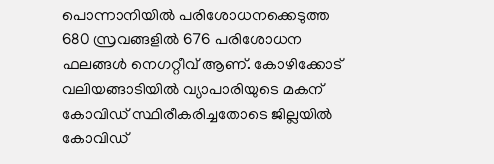പൊന്നാനിയില്‍ പരിശോധനക്കെടുത്ത 680 സ്രവങ്ങളിൽ 676 പരിശോധന ഫലങ്ങൾ നെഗറ്റീവ് ആണ്. കോഴിക്കോട് വലിയങ്ങാടിയിൽ വ്യാപാരിയുടെ മകന് കോവിഡ്‌ സ്ഥിരീകരിച്ചതോടെ ജില്ലയില്‍ കോവിഡ്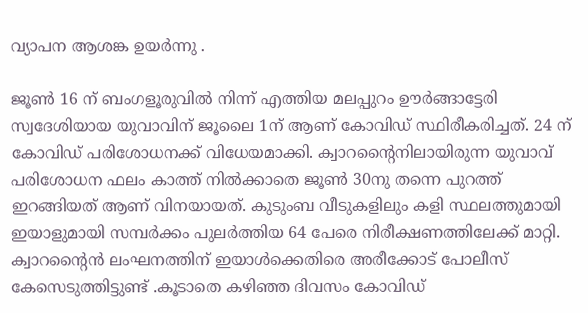വ്യാപന ആശങ്ക ഉയർന്നു .

ജൂൺ 16 ന് ബംഗളൂരുവിൽ നിന്ന് എത്തിയ മലപ്പുറം ഊർങ്ങാട്ടേരി സ്വദേശിയായ യുവാവിന് ജൂലൈ 1ന് ആണ് കോവിഡ് സ്ഥിരീകരിച്ചത്. 24 ന് കോവിഡ് പരിശോധനക്ക് വിധേയമാക്കി. ക്വാറന്‍റൈനിലായിരുന്ന യുവാവ് പരിശോധന ഫലം കാത്ത് നിൽക്കാതെ ജൂൺ 30നു തന്നെ പുറത്ത് ഇറങ്ങിയത് ആണ് വിനയായത്. കുടുംബ വീടുകളിലും കളി സ്ഥലത്തുമായി ഇയാളുമായി സമ്പർക്കം പുലർത്തിയ 64 പേരെ നിരീക്ഷണത്തിലേക്ക് മാറ്റി. ക്വാറന്‍റൈന്‍ ലംഘനത്തിന് ഇയാൾക്കെതിരെ അരീക്കോട് പോലീസ് കേസെടുത്തിട്ടുണ്ട് .കൂടാതെ കഴിഞ്ഞ ദിവസം കോവിഡ്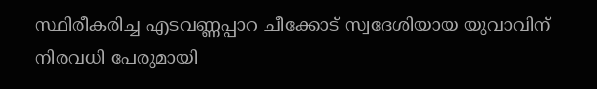സ്ഥിരീകരിച്ച എടവണ്ണപ്പാറ ചീക്കോട് സ്വദേശിയായ യുവാവിന് നിരവധി പേരുമായി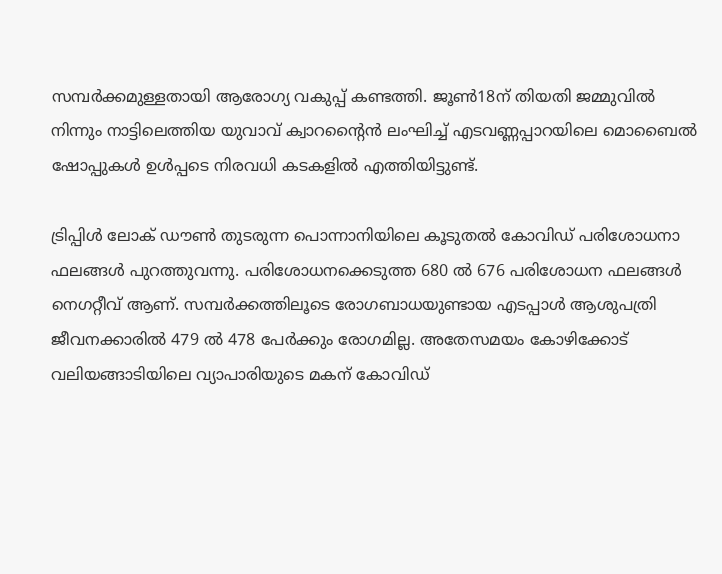സമ്പർക്കമുള്ളതായി ആരോഗ്യ വകുപ്പ് കണ്ടത്തി. ജൂൺ18ന് തിയതി ജമ്മുവിൽ നിന്നും നാട്ടിലെത്തിയ യുവാവ് ക്വാറന്‍റൈന്‍ ലംഘിച്ച് എടവണ്ണപ്പാറയിലെ മൊബൈൽ ഷോപ്പുകൾ ഉൾപ്പടെ നിരവധി കടകളിൽ എത്തിയിട്ടുണ്ട്.

ട്രിപ്പിൾ ലോക് ഡൗൺ തുടരുന്ന പൊന്നാനിയിലെ കൂടുതൽ കോവിഡ് പരിശോധനാ ഫലങ്ങൾ പുറത്തുവന്നു. പരിശോധനക്കെടുത്ത 680 ൽ 676 പരിശോധന ഫലങ്ങൾ നെഗറ്റീവ് ആണ്. സമ്പർക്കത്തിലൂടെ രോഗബാധയുണ്ടായ എടപ്പാൾ ആശുപത്രി ജീവനക്കാരിൽ 479 ൽ 478 പേർക്കും രോഗമില്ല. അതേസമയം കോഴിക്കോട് വലിയങ്ങാടിയിലെ വ്യാപാരിയുടെ മകന് കോവിഡ്‌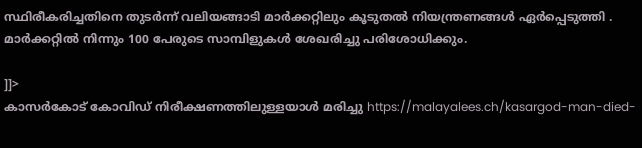സ്ഥിരീകരിച്ചതിനെ തുടർന്ന് വലിയങ്ങാടി മാർക്കറ്റിലും കൂടുതൽ നിയന്ത്രണങ്ങൾ ഏർപ്പെടുത്തി . മാർക്കറ്റിൽ നിന്നും 100 പേരുടെ സാമ്പിളുകൾ ശേഖരിച്ചു പരിശോധിക്കും.

]]>
കാസര്‍കോട് കോവിഡ് നിരീക്ഷണത്തിലുള്ളയാള്‍ മരിച്ചു https://malayalees.ch/kasargod-man-died-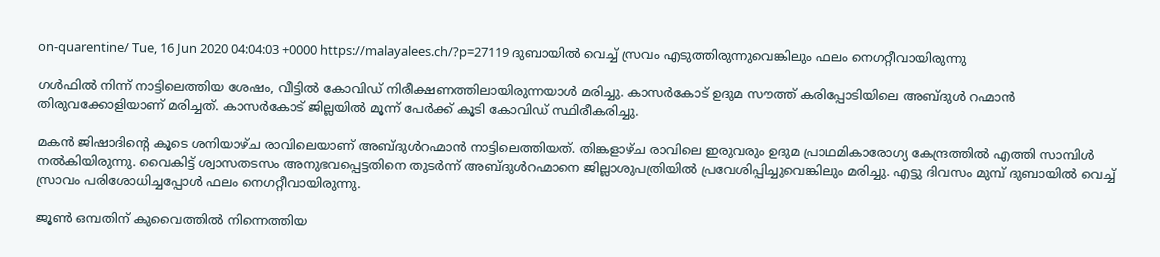on-quarentine/ Tue, 16 Jun 2020 04:04:03 +0000 https://malayalees.ch/?p=27119 ദുബായിൽ വെച്ച് സ്രവം എടുത്തിരുന്നുവെങ്കിലും ഫലം നെഗറ്റീവായിരുന്നു

ഗൾഫിൽ നിന്ന് നാട്ടിലെത്തിയ ശേഷം, വീട്ടിൽ കോവിഡ് നിരീക്ഷണത്തിലായിരുന്നയാൾ മരിച്ചു. കാസർകോട്‌ ഉദുമ സൗത്ത് കരിപ്പോടിയിലെ അബ്ദുൾ റഹ്മാൻ തിരുവക്കോളിയാണ് മരിച്ചത്. കാസർകോട് ജില്ലയില്‍ മൂന്ന് പേര്‍ക്ക് കൂടി കോവിഡ് സ്ഥിരീകരിച്ചു.

മകൻ ജിഷാദിന്‍റെ കൂടെ ശനിയാഴ്ച രാവിലെയാണ് അബ്ദുൾറഹ്മാൻ നാട്ടിലെത്തിയത്. തിങ്കളാഴ്ച രാവിലെ ഇരുവരും ഉദുമ പ്രാഥമികാരോഗ്യ കേന്ദ്രത്തിൽ എത്തി സാമ്പിൾ നൽകിയിരുന്നു. വൈകിട്ട് ശ്വാസതടസം അനുഭവപ്പെട്ടതിനെ തുടർന്ന് അബ്ദുൾറഹ്മാനെ ജില്ലാശുപത്രിയിൽ പ്രവേശിപ്പിച്ചുവെങ്കിലും മരിച്ചു. എട്ടു ദിവസം മുമ്പ് ദുബായിൽ വെച്ച് സ്രാവം പരിശോധിച്ചപ്പോൾ ഫലം നെഗറ്റീവായിരുന്നു.

ജൂണ്‍ ഒമ്പതിന് കുവൈത്തില്‍ നിന്നെത്തിയ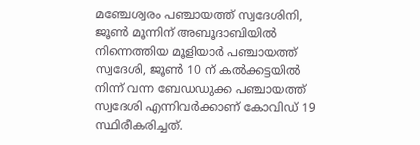മഞ്ചേശ്വരം പഞ്ചായത്ത് സ്വദേശിനി, ജൂണ്‍ മൂന്നിന് അബൂദാബിയില്‍ നിന്നെത്തിയ മൂളിയാര്‍ പഞ്ചായത്ത് സ്വദേശി, ജൂണ്‍ 10 ന് കല്‍ക്കട്ടയില്‍ നിന്ന് വന്ന ബേഡഡുക്ക പഞ്ചായത്ത് സ്വദേശി എന്നിവര്‍ക്കാണ് കോവിഡ് 19 സ്ഥിരീകരിച്ചത്.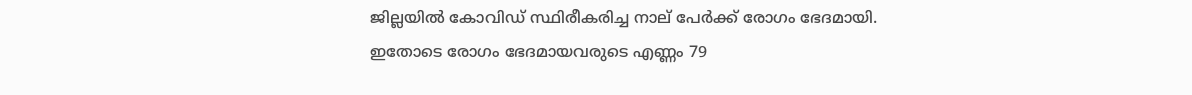ജില്ലയില്‍ കോവിഡ് സ്ഥിരീകരിച്ച നാല് പേര്‍ക്ക് രോഗം ഭേദമായി. ഇതോടെ രോഗം ഭേദമായവരുടെ എണ്ണം 79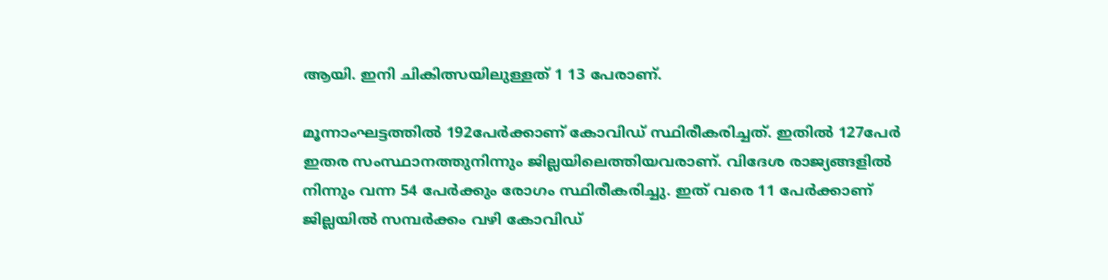ആയി. ഇനി ചികിത്സയിലുള്ളത് 1 13 പേരാണ്.

മൂന്നാംഘട്ടത്തില്‍ 192പേര്‍ക്കാണ് കോവിഡ് സ്ഥിരീകരിച്ചത്. ഇതില്‍ 127പേര്‍ ഇതര സംസ്ഥാനത്തുനിന്നും ജില്ലയിലെത്തിയവരാണ്. വിദേശ രാജ്യങ്ങളില്‍ നിന്നും വന്ന 54 പേര്‍ക്കും രോഗം സ്ഥിരീകരിച്ചു. ഇത് വരെ 11 പേര്‍ക്കാണ് ജില്ലയില്‍ സമ്പര്‍ക്കം വഴി കോവിഡ്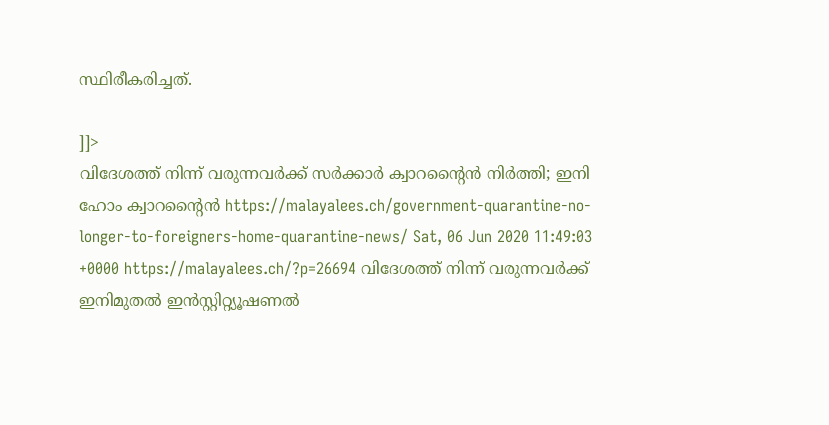സ്ഥിരീകരിച്ചത്.

]]>
വിദേശത്ത് നിന്ന് വരുന്നവര്‍ക്ക് സര്‍ക്കാര്‍ ക്വാറന്റൈന്‍ നിര്‍ത്തി; ഇനി ഹോം ക്വാറന്റൈന്‍ https://malayalees.ch/government-quarantine-no-longer-to-foreigners-home-quarantine-news/ Sat, 06 Jun 2020 11:49:03 +0000 https://malayalees.ch/?p=26694 വിദേശത്ത് നിന്ന് വരുന്നവര്‍ക്ക് ഇനിമുതല്‍ ഇന്‍സ്റ്റിറ്റ്യൂഷണല്‍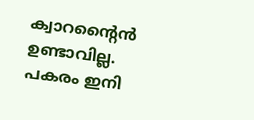ക്വാറന്‍റൈന്‍ ഉണ്ടാവില്ല. പകരം ഇനി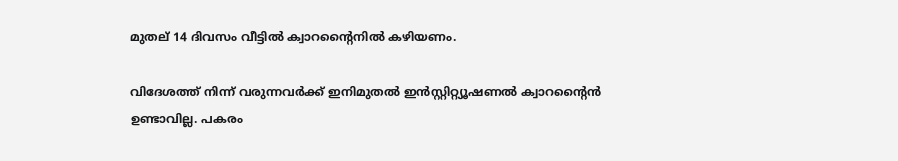മുതല് 14 ദിവസം വീട്ടില്‍ ക്വാറന്‍റൈനില്‍ കഴിയണം.

വിദേശത്ത് നിന്ന് വരുന്നവര്‍ക്ക് ഇനിമുതല്‍ ഇന്‍സ്റ്റിറ്റ്യൂഷണല്‍ ക്വാറന്‍റൈന്‍ ഉണ്ടാവില്ല. പകരം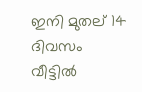ഇനി മുതല് 14 ദിവസം വീട്ടില്‍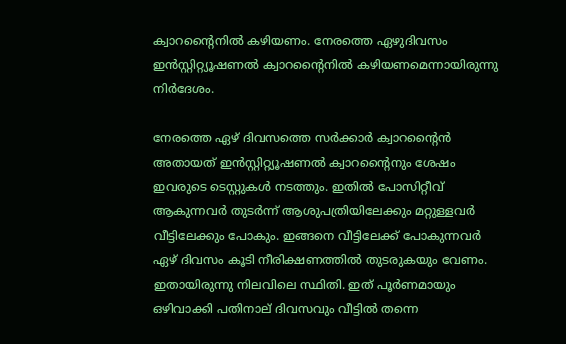ക്വാറന്‍റൈനില്‍ കഴിയണം. നേരത്തെ ഏഴുദിവസം ഇന്‍സ്റ്റിറ്റ്യൂഷണല്‍ ക്വാറന്‍റൈനില്‍ കഴിയണമെന്നായിരുന്നു നിര്‍ദേശം.

നേരത്തെ ഏഴ് ദിവസത്തെ സര്‍ക്കാര്‍ ക്വാറന്റൈന്‍ അതായത് ഇന്‍സ്റ്റിറ്റ്യൂഷണല്‍ ക്വാറന്റൈനും ശേഷം ഇവരുടെ ടെസ്റ്റുകള്‍ നടത്തും. ഇതില്‍ പോസിറ്റീവ് ആകുന്നവര്‍ തുടര്‍ന്ന് ആശുപത്രിയിലേക്കും മറ്റുള്ളവര്‍ വീട്ടിലേക്കും പോകും. ഇങ്ങനെ വീട്ടിലേക്ക് പോകുന്നവര്‍ ഏഴ് ദിവസം കൂടി നീരിക്ഷണത്തില്‍ തുടരുകയും വേണം. ഇതായിരുന്നു നിലവിലെ സ്ഥിതി. ഇത് പൂര്‍ണമായും ഒഴിവാക്കി പതിനാല് ദിവസവും വീട്ടില്‍ തന്നെ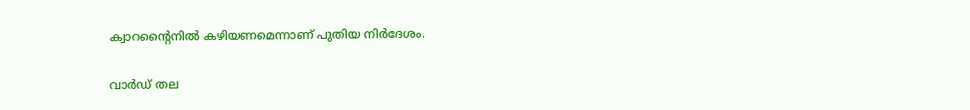ക്വാറന്റൈനില്‍ കഴിയണമെന്നാണ് പുതിയ നിര്‍ദേശം.

വാര്‍ഡ് തല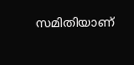സമിതിയാണ്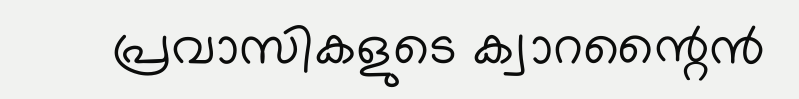പ്രവാസികളുടെ ക്വാറന്റൈന്‍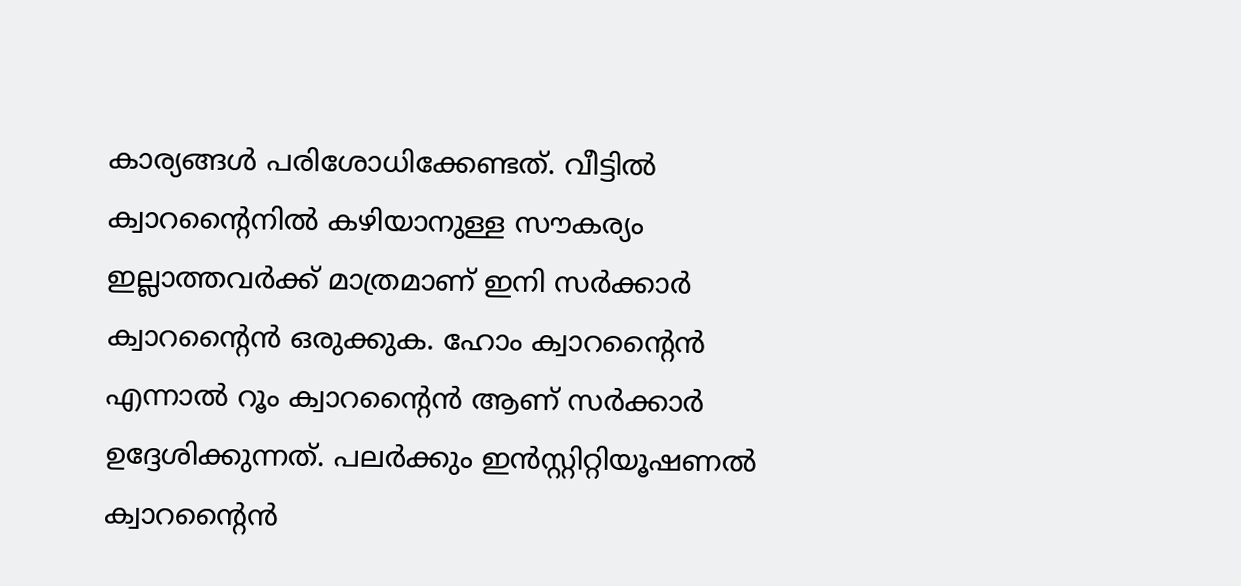കാര്യങ്ങള്‍ പരിശോധിക്കേണ്ടത്. വീട്ടില്‍ ക്വാറന്റൈനില്‍ കഴിയാനുള്ള സൗകര്യം ഇല്ലാത്തവര്‍ക്ക് മാത്രമാണ് ഇനി സര്‍ക്കാര്‍ ക്വാറന്റൈന്‍ ഒരുക്കുക. ഹോം ക്വാറന്റൈന്‍ എന്നാല്‍ റൂം ക്വാറന്റൈന്‍ ആണ് സര്‍ക്കാര്‍ ഉദ്ദേശിക്കുന്നത്. പലര്‍ക്കും ഇന്‍സ്റ്റിറ്റിയൂഷണല്‍ ക്വാറന്റൈന്‍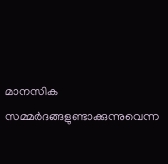മാനസിക സമ്മര്‍ദങ്ങളുണ്ടാക്കുന്നുവെന്ന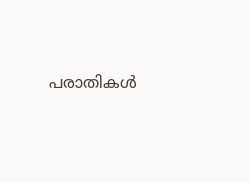പരാതികള്‍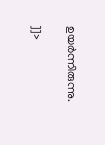ഉയര്‍ന്നിരുന്നു.

]]>